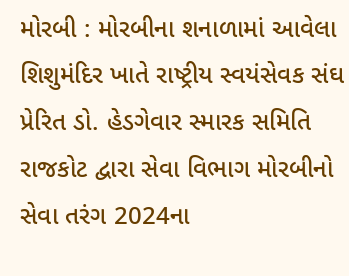મોરબી : મોરબીના શનાળામાં આવેલા શિશુમંદિર ખાતે રાષ્ટ્રીય સ્વયંસેવક સંઘ પ્રેરિત ડો. હેડગેવાર સ્મારક સમિતિ રાજકોટ દ્વારા સેવા વિભાગ મોરબીનો સેવા તરંગ 2024ના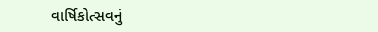વાર્ષિકોત્સવનું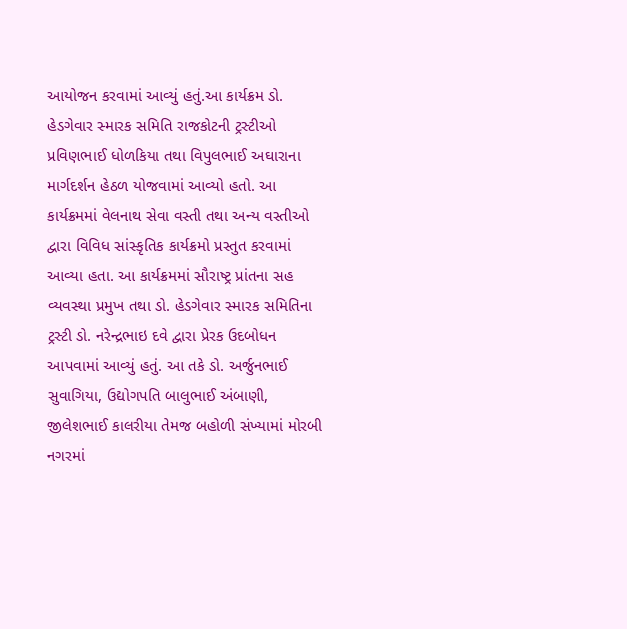આયોજન કરવામાં આવ્યું હતું.આ કાર્યક્રમ ડો. હેડગેવાર સ્મારક સમિતિ રાજકોટની ટ્રસ્ટીઓ પ્રવિણભાઈ ધોળકિયા તથા વિપુલભાઈ અઘારાના માર્ગદર્શન હેઠળ યોજવામાં આવ્યો હતો. આ કાર્યક્રમમાં વેલનાથ સેવા વસ્તી તથા અન્ય વસ્તીઓ દ્વારા વિવિધ સાંસ્કૃતિક કાર્યક્રમો પ્રસ્તુત કરવામાં આવ્યા હતા. આ કાર્યક્રમમાં સૌરાષ્ટ્ર પ્રાંતના સહ વ્યવસ્થા પ્રમુખ તથા ડો. હેડગેવાર સ્મારક સમિતિના ટ્રસ્ટી ડો. નરેન્દ્રભાઇ દવે દ્વારા પ્રેરક ઉદબોધન આપવામાં આવ્યું હતું. આ તકે ડો. અર્જુનભાઈ સુવાગિયા, ઉદ્યોગપતિ બાલુભાઈ અંબાણી, જીલેશભાઈ કાલરીયા તેમજ બહોળી સંખ્યામાં મોરબી નગરમાં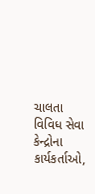ચાલતા વિવિધ સેવા કેન્દ્રોના કાર્યકર્તાઓ,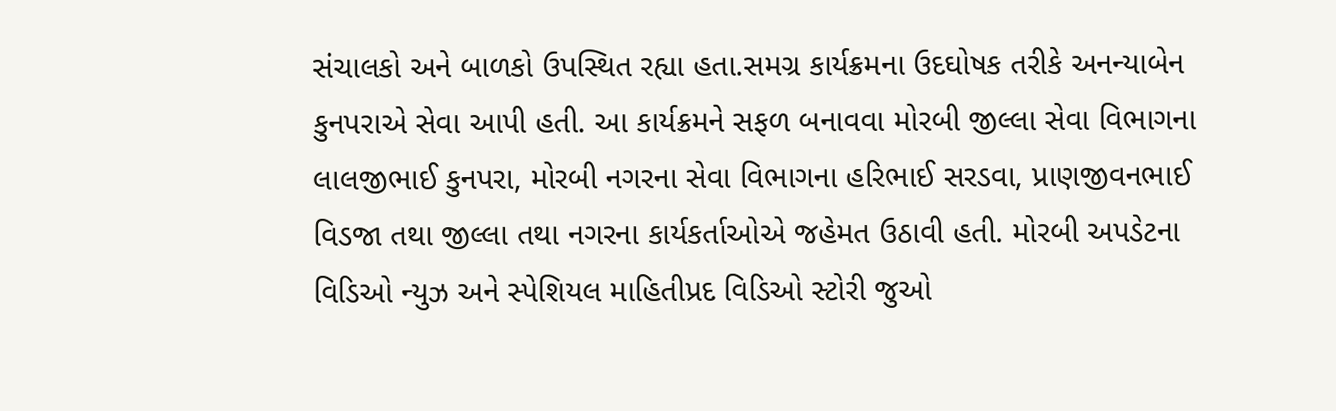સંચાલકો અને બાળકો ઉપસ્થિત રહ્યા હતા.સમગ્ર કાર્યક્રમના ઉદઘોષક તરીકે અનન્યાબેન કુનપરાએ સેવા આપી હતી. આ કાર્યક્રમને સફળ બનાવવા મોરબી જીલ્લા સેવા વિભાગના લાલજીભાઈ કુનપરા, મોરબી નગરના સેવા વિભાગના હરિભાઈ સરડવા, પ્રાણજીવનભાઈ વિડજા તથા જીલ્લા તથા નગરના કાર્યકર્તાઓએ જહેમત ઉઠાવી હતી. મોરબી અપડેટના વિડિઓ ન્યુઝ અને સ્પેશિયલ માહિતીપ્રદ વિડિઓ સ્ટોરી જુઓ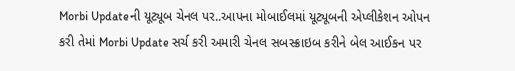Morbi Updateની યૂટ્યૂબ ચેનલ પર..આપના મોબાઈલમાં યૂટ્યૂબની એપ્લીકેશન ઓપન કરી તેમાં Morbi Update સર્ચ કરી અમારી ચેનલ સબસ્ક્રાઇબ કરીને બેલ આઈકન પર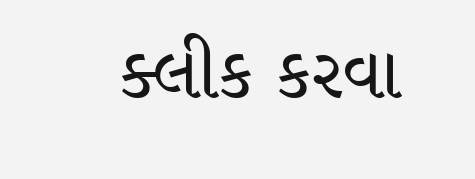ક્લીક કરવા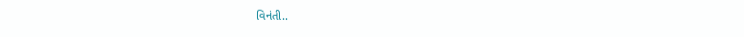વિનંતી..